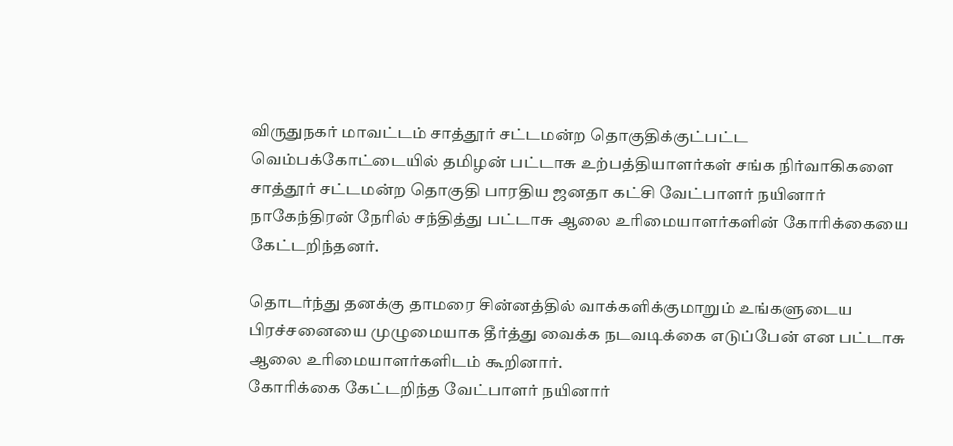விருதுநகர் மாவட்டம் சாத்தூர் சட்டமன்ற தொகுதிக்குட்பட்ட வெம்பக்கோட்டையில் தமிழன் பட்டாசு உற்பத்தியாளர்கள் சங்க நிர்வாகிகளை சாத்தூர் சட்டமன்ற தொகுதி பாரதிய ஜனதா கட்சி வேட்பாளர் நயினார் நாகேந்திரன் நேரில் சந்தித்து பட்டாசு ஆலை உரிமையாளர்களின் கோரிக்கையை கேட்டறிந்தனர்.

தொடர்ந்து தனக்கு தாமரை சின்னத்தில் வாக்களிக்குமாறும் உங்களுடைய பிரச்சனையை முழுமையாக தீர்த்து வைக்க நடவடிக்கை எடுப்பேன் என பட்டாசு ஆலை உரிமையாளர்களிடம் கூறினார்.
கோரிக்கை கேட்டறிந்த வேட்பாளர் நயினார்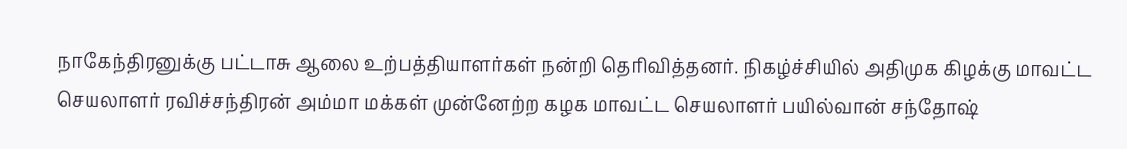நாகேந்திரனுக்கு பட்டாசு ஆலை உற்பத்தியாளர்கள் நன்றி தெரிவித்தனர். நிகழ்ச்சியில் அதிமுக கிழக்கு மாவட்ட செயலாளர் ரவிச்சந்திரன் அம்மா மக்கள் முன்னேற்ற கழக மாவட்ட செயலாளர் பயில்வான் சந்தோஷ்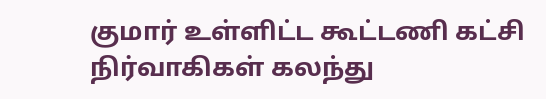குமார் உள்ளிட்ட கூட்டணி கட்சி நிர்வாகிகள் கலந்து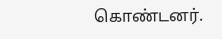கொண்டனர்.